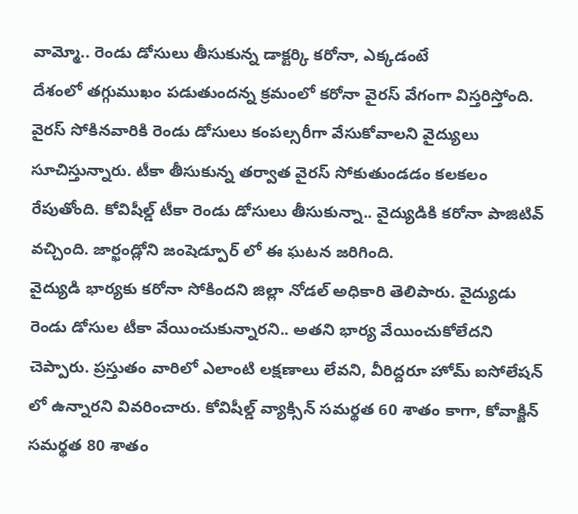వామ్మో.. రెండు డోసులు తీసుకున్న డాక్టర్కి కరోనా, ఎక్కడంటే
దేశంలో తగ్గుముఖం పడుతుందన్న క్రమంలో కరోనా వైరస్ వేగంగా విస్తరిస్తోంది. వైరస్ సోకినవారికి రెండు డోసులు కంపల్సరీగా వేసుకోవాలని వైద్యులు సూచిస్తున్నారు. టీకా తీసుకున్న తర్వాత వైరస్ సోకుతుండడం కలకలం రేపుతోంది. కోవిషీల్డ్ టీకా రెండు డోసులు తీసుకున్నా.. వైద్యుడికి కరోనా పాజిటివ్ వచ్చింది. జార్ఖండ్లోని జంషెడ్పూర్ లో ఈ ఘటన జరిగింది.
వైద్యుడి భార్యకు కరోనా సోకిందని జిల్లా నోడల్ అధికారి తెలిపారు. వైద్యుడు రెండు డోసుల టీకా వేయించుకున్నారని.. అతని భార్య వేయించుకోలేదని చెప్పారు. ప్రస్తుతం వారిలో ఎలాంటి లక్షణాలు లేవని, వీరిద్దరూ హోమ్ ఐసోలేషన్ లో ఉన్నారని వివరించారు. కోవిషీల్డ్ వ్యాక్సిన్ సమర్థత 60 శాతం కాగా, కోవాక్జిన్ సమర్థత 80 శాతం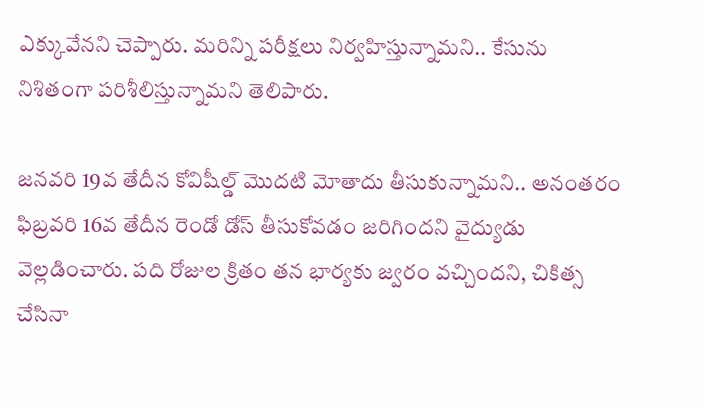ఎక్కువేనని చెప్పారు. మరిన్ని పరీక్షలు నిర్వహిస్తున్నామని.. కేసును నిశితంగా పరిశీలిస్తున్నామని తెలిపారు.

జనవరి 19వ తేదీన కోవిషీల్డ్ మొదటి మోతాదు తీసుకున్నామని.. అనంతరం ఫిబ్రవరి 16వ తేదీన రెండో డోస్ తీసుకోవడం జరిగిందని వైద్యుడు వెల్లడించారు. పది రోజుల క్రితం తన భార్యకు జ్వరం వచ్చిందని, చికిత్స చేసినా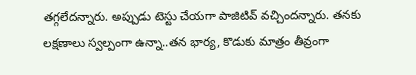తగ్గలేదన్నారు. అప్పుడు టెస్టు చేయగా పాజిటివ్ వచ్చిందన్నారు. తనకు లక్షణాలు స్వల్పంగా ఉన్నా..తన భార్య, కొడుకు మాత్రం తీవ్రంగా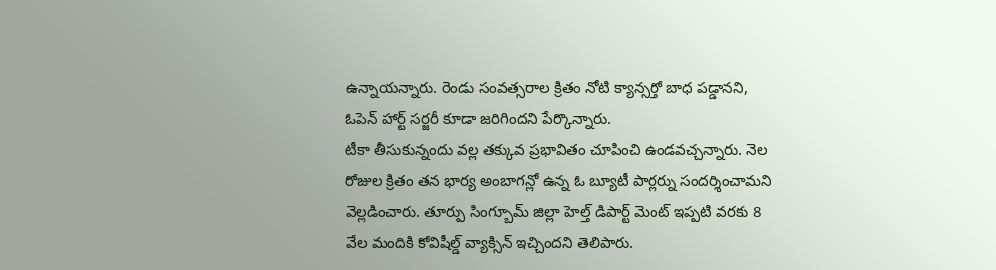ఉన్నాయన్నారు. రెండు సంవత్సరాల క్రితం నోటి క్యాన్సర్తో బాధ పడ్డానని, ఓపెన్ హార్ట్ సర్జరీ కూడా జరిగిందని పేర్కొన్నారు.
టీకా తీసుకున్నందు వల్ల తక్కువ ప్రభావితం చూపించి ఉండవచ్చన్నారు. నెల రోజుల క్రితం తన భార్య అంబాగన్లో ఉన్న ఓ బ్యూటీ పార్లర్ను సందర్శించామని వెల్లడించారు. తూర్పు సింగ్బూమ్ జిల్లా హెల్త్ డిపార్ట్ మెంట్ ఇప్పటి వరకు 8 వేల మందికి కోవిషీల్డ్ వ్యాక్సిన్ ఇచ్చిందని తెలిపారు.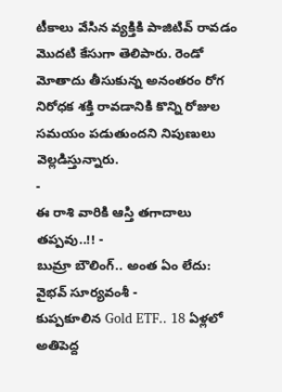టీకాలు వేసిన వ్యక్తికి పాజిటివ్ రావడం మొదటి కేసుగా తెలిపారు. రెండో మోతాదు తీసుకున్న అనంతరం రోగ నిరోధక శక్తి రావడానికి కొన్ని రోజుల సమయం పడుతుందని నిపుణులు వెల్లడిస్తున్నారు.
-
ఈ రాశి వారికి ఆస్తి తగాదాలు తప్పవు..!! -
బుమ్రా బౌలింగ్.. అంత ఏం లేదు: వైభవ్ సూర్యవంశీ -
కుప్పకూలిన Gold ETF.. 18 ఏళ్లలో అతిపెద్ద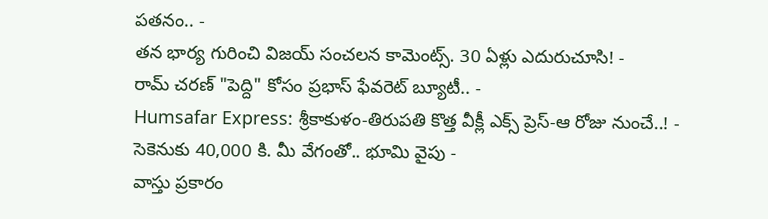పతనం.. -
తన భార్య గురించి విజయ్ సంచలన కామెంట్స్. 30 ఏళ్లు ఎదురుచూసి! -
రామ్ చరణ్ "పెద్ది" కోసం ప్రభాస్ ఫేవరెట్ బ్యూటీ.. -
Humsafar Express: శ్రీకాకుళం-తిరుపతి కొత్త వీక్లీ ఎక్స్ ప్రెస్-ఆ రోజు నుంచే..! -
సెకెనుకు 40,000 కి. మీ వేగంతో.. భూమి వైపు -
వాస్తు ప్రకారం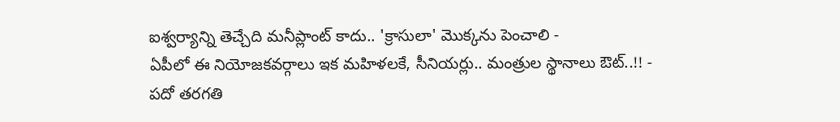ఐశ్వర్యాన్ని తెచ్చేది మనీప్లాంట్ కాదు.. 'క్రాసులా' మొక్కను పెంచాలి -
ఏపీలో ఈ నియోజకవర్గాలు ఇక మహిళలకే, సీనియర్లు.. మంత్రుల స్థానాలు ఔట్..!! -
పదో తరగతి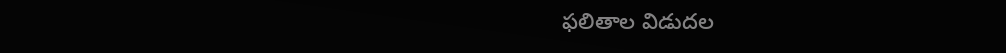ఫలితాల విడుదల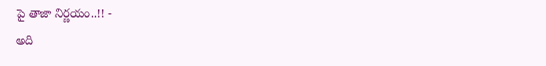పై తాజా నిర్ణయం..!! -
అది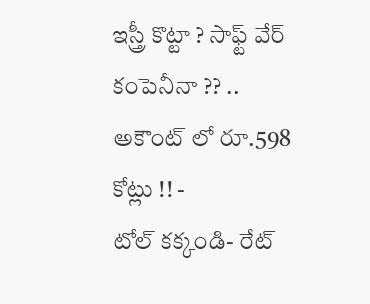ఇస్త్రీ కొట్టా ? సాఫ్ట్ వేర్ కంపెనీనా ?? .. అకౌంట్ లో రూ.598 కోట్లు !! -
టోల్ కక్కండి- రేట్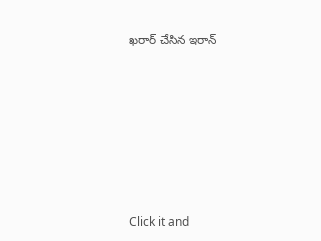ఖరార్ చేసిన ఇరాన్












Click it and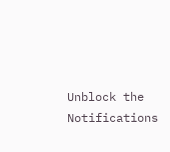Unblock the Notifications